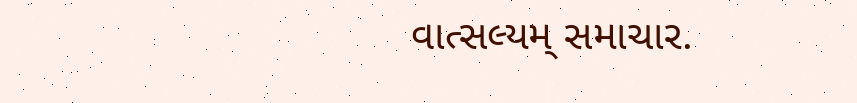વાત્સલ્યમ્ સમાચાર.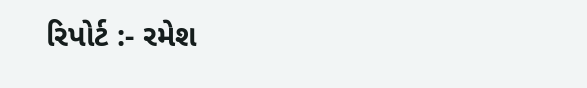રિપોર્ટ :- રમેશ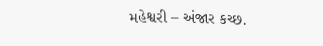મહેશ્વરી – અંજાર કચ્છ.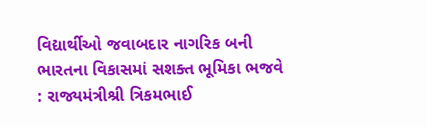વિદ્યાર્થીઓ જવાબદાર નાગરિક બની ભારતના વિકાસમાં સશક્ત ભૂમિકા ભજવે : રાજ્યમંત્રીશ્રી ત્રિકમભાઈ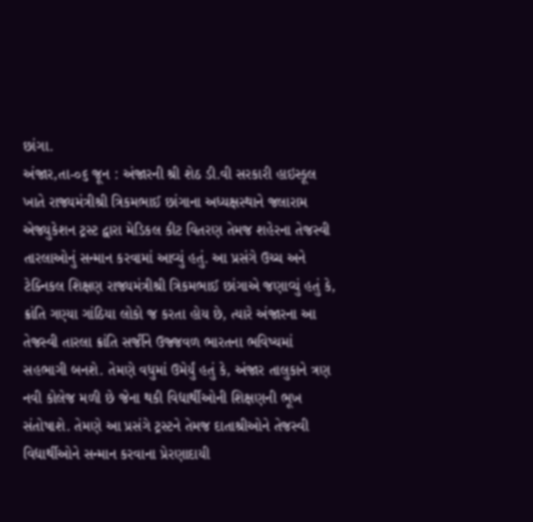છાંગા.
અંજાર,તા-૦૬ જૂન : અંજારની શ્રી શેઠ ડી.વી સરકારી હાઇસ્કૂલ ખાતે રાજ્યમંત્રીશ્રી ત્રિકમભાઈ છાંગાના અધ્યક્ષસ્થાને જલારામ એજ્યુકેશન ટ્રસ્ટ દ્વારા મેડિકલ કીટ વિતરણ તેમજ શહેરના તેજસ્વી તારલાઓનું સન્માન કરવામાં આવ્યું હતું. આ પ્રસંગે ઉચ્ચ અને ટેક્નિકલ શિક્ષણ રાજ્યમંત્રીશ્રી ત્રિકમભાઈ છાંગાએ જણાવ્યું હતું કે, ક્રાંતિ ગણ્યા ગાંઠિયા લોકો જ કરતા હોય છે, ત્યારે અંજારના આ તેજસ્વી તારલા ક્રાંતિ સર્જીને ઉજ્જવળ ભારતના ભવિષ્યમાં સહભાગી બનશે. તેમણે વધુમાં ઉમેર્યું હતું કે, અંજાર તાલુકાને ત્રણ નવી કોલેજ મળી છે જેના થકી વિદ્યાર્થીઓની શિક્ષણની ભૂખ સંતોષાશે. તેમણે આ પ્રસંગે ટ્રસ્ટને તેમજ દાતાશ્રીઓને તેજસ્વી વિદ્યાર્થીઓને સન્માન કરવાના પ્રેરણાદાયી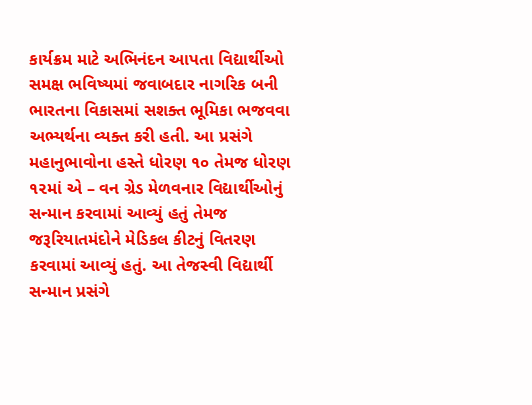કાર્યક્રમ માટે અભિનંદન આપતા વિદ્યાર્થીઓ સમક્ષ ભવિષ્યમાં જવાબદાર નાગરિક બની ભારતના વિકાસમાં સશક્ત ભૂમિકા ભજવવા અભ્યર્થના વ્યક્ત કરી હતી. આ પ્રસંગે મહાનુભાવોના હસ્તે ધોરણ ૧૦ તેમજ ધોરણ ૧૨માં એ – વન ગ્રેડ મેળવનાર વિદ્યાર્થીઓનું સન્માન કરવામાં આવ્યું હતું તેમજ જરૂરિયાતમંદોને મેડિકલ કીટનું વિતરણ કરવામાં આવ્યું હતું. આ તેજસ્વી વિદ્યાર્થી સન્માન પ્રસંગે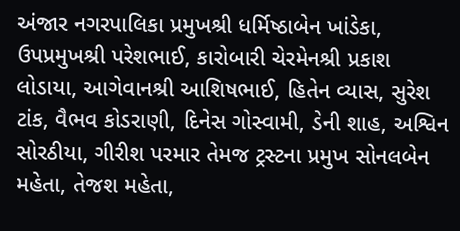અંજાર નગરપાલિકા પ્રમુખશ્રી ધર્મિષ્ઠાબેન ખાંડેકા, ઉપપ્રમુખશ્રી પરેશભાઈ, કારોબારી ચેરમેનશ્રી પ્રકાશ લોડાયા, આગેવાનશ્રી આશિષભાઈ, હિતેન વ્યાસ, સુરેશ ટાંક, વૈભવ કોડરાણી, દિનેસ ગોસ્વામી, ડેની શાહ, અશ્વિન સોરઠીયા, ગીરીશ પરમાર તેમજ ટ્રસ્ટના પ્રમુખ સોનલબેન મહેતા, તેજશ મહેતા,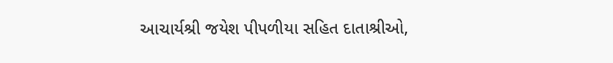આચાર્યશ્રી જયેશ પીપળીયા સહિત દાતાશ્રીઓ,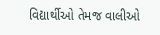વિદ્યાર્થીઓ તેમજ વાલીઓ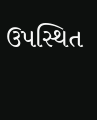ઉપસ્થિત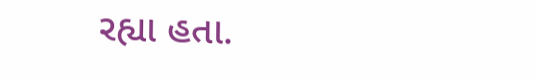રહ્યા હતા.